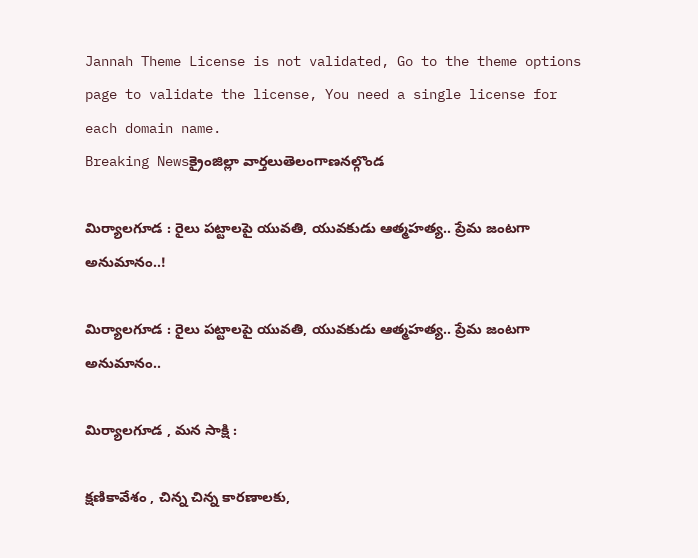Jannah Theme License is not validated, Go to the theme options page to validate the license, You need a single license for each domain name.
Breaking Newsక్రైంజిల్లా వార్తలుతెలంగాణనల్గొండ

మిర్యాలగూడ : రైలు పట్టాలపై యువతి, యువకుడు ఆత్మహత్య.. ప్రేమ జంటగా అనుమానం..!

మిర్యాలగూడ : రైలు పట్టాలపై యువతి, యువకుడు ఆత్మహత్య.. ప్రేమ జంటగా అనుమానం..

మిర్యాలగూడ , మన సాక్షి :

క్షణికావేశం , చిన్న చిన్న కారణాలకు,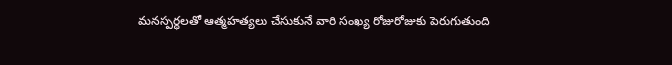మనస్పర్ధలతో ఆత్మహత్యలు చేసుకునే వారి సంఖ్య రోజురోజుకు పెరుగుతుంది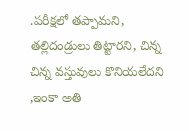.పరీక్షలో తప్పామని, తల్లిదండ్రులు తిట్టారని, చిన్న చిన్న వస్తువులు కొనియలేదని ,ఇంకా అతి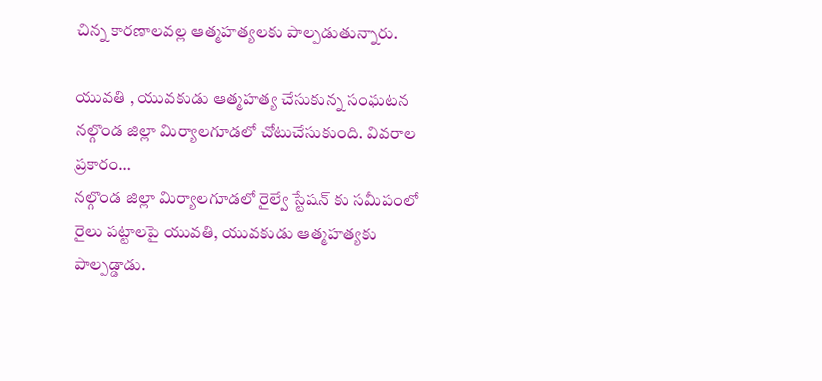చిన్న కారణాలవల్ల ఆత్మహత్యలకు పాల్పడుతున్నారు.

యువతి , యువకుడు ఆత్మహత్య చేసుకున్న సంఘటన నల్గొండ జిల్లా మిర్యాలగూడలో చోటుచేసుకుంది. వివరాల ప్రకారం…
నల్గొండ జిల్లా మిర్యాలగూడలో రైల్వే స్టేషన్ కు సమీపంలో రైలు పట్టాలపై యువతి, యువకుడు ఆత్మహత్యకు పాల్పడ్డాడు.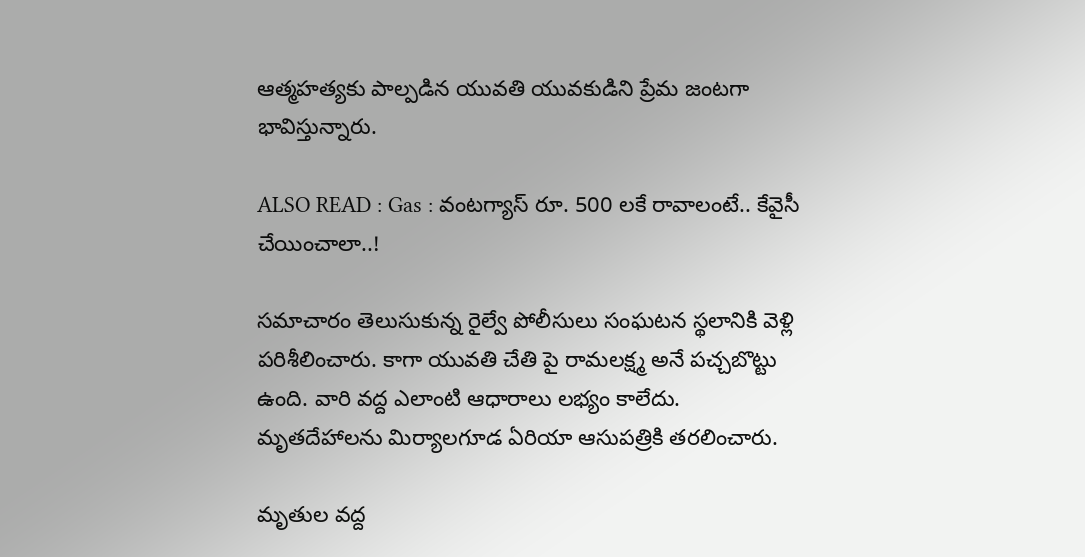ఆత్మహత్యకు పాల్పడిన యువతి యువకుడిని ప్రేమ జంటగా భావిస్తున్నారు.

ALSO READ : Gas : వంటగ్యాస్ రూ. 500 లకే రావాలంటే.. కేవైసీ చేయించాలా..!

సమాచారం తెలుసుకున్న రైల్వే పోలీసులు సంఘటన స్థలానికి వెళ్లి పరిశీలించారు. కాగా యువతి చేతి పై రామలక్ష్మ అనే పచ్చబొట్టు ఉంది. వారి వద్ద ఎలాంటి ఆధారాలు లభ్యం కాలేదు. మృతదేహాలను మిర్యాలగూడ ఏరియా ఆసుపత్రికి తరలించారు.

మృతుల వద్ద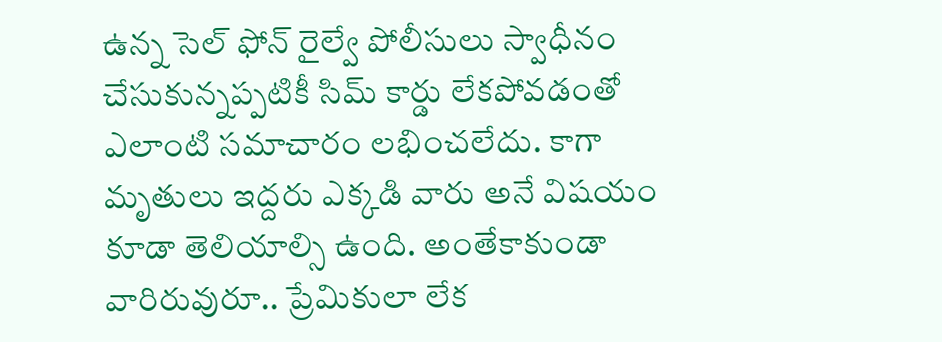ఉన్న సెల్ ఫోన్ రైల్వే పోలీసులు స్వాధీనం చేసుకున్నప్పటికీ సిమ్ కార్డు లేకపోవడంతో ఎలాంటి సమాచారం లభించలేదు. కాగా మృతులు ఇద్దరు ఎక్కడి వారు అనే విషయం కూడా తెలియాల్సి ఉంది. అంతేకాకుండా వారిరువురూ.. ప్రేమికులా లేక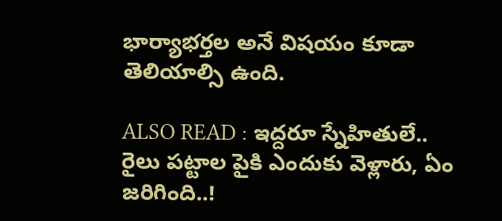భార్యాభర్తల అనే విషయం కూడా తెలియాల్సి ఉంది.

ALSO READ : ఇద్దరూ స్నేహితులే.. రైలు పట్టాల పైకి ఎందుకు వెళ్లారు, ఏం జరిగింది..!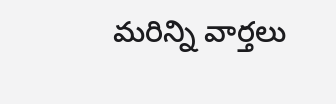మరిన్ని వార్తలు